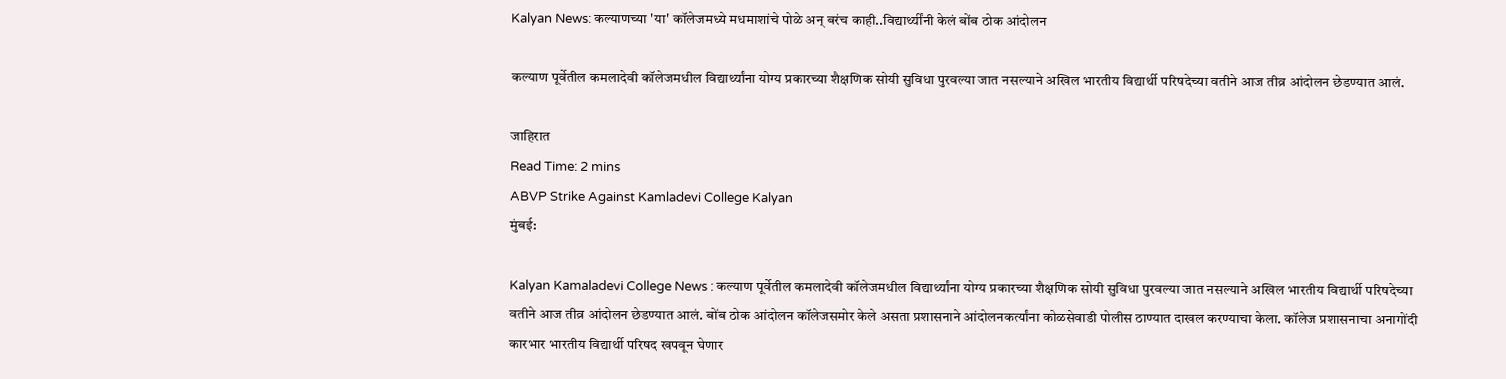Kalyan News: कल्याणच्या 'या' कॉलेजमध्ये मधमाशांचे पोळे अन् बरंच काही..विद्यार्थ्यींनी केलं बोंब ठोक आंदोलन

कल्याण पूर्वेतील कमलादेवी कॉलेजमधील विद्यार्थ्यांना योग्य प्रकारच्या शैक्षणिक सोयी सुविधा पुरवल्या जात नसल्याने अखिल भारतीय विद्यार्थी परिषदेच्या वतीने आज तीव्र आंदोलन छेडण्यात आलं.

जाहिरात
Read Time: 2 mins
ABVP Strike Against Kamladevi College Kalyan
मुंबई:

Kalyan Kamaladevi College News : कल्याण पूर्वेतील कमलादेवी कॉलेजमधील विद्यार्थ्यांना योग्य प्रकारच्या शैक्षणिक सोयी सुविधा पुरवल्या जात नसल्याने अखिल भारतीय विद्यार्थी परिषदेच्या वतीने आज तीव्र आंदोलन छेडण्यात आलं. बोंब ठोक आंदोलन कॉलेजसमोर केले असता प्रशासनाने आंदोलनकर्त्यांना कोळसेवाडी पोलीस ठाण्यात दाखल करण्याचा केला. कॉलेज प्रशासनाचा अनागोंदी कारभार भारतीय विद्यार्थी परिषद खपवून घेणार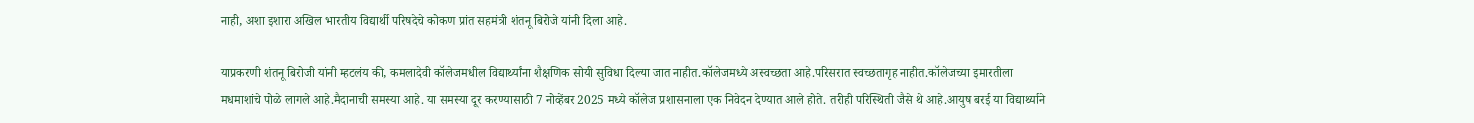नाही, अशा इशारा अखिल भारतीय विद्यार्थी परिषदेचे कोकण प्रांत सहमंत्री शंतनू बिरोजे यांनी दिला आहे.

याप्रकरणी शंतनू बिरोजी यांनी म्हटलंय की, कमलादेवी कॉलेजमधील विद्यार्थ्यांना शैक्षणिक सोयी सुविधा दिल्या जात नाहीत.कॉलेजमध्ये अस्वच्छता आहे.परिसरात स्वच्छतागृह नाहीत.कॉलेजच्या इमारतीला मधमाशांचे पोळे लागले आहे.मैदानाची समस्या आहे. या समस्या दूर करण्यासाठी 7 नोव्हेंबर 2025 मध्ये कॉलेज प्रशासनाला एक निवेदन देण्यात आले होते. तरीही परिस्थिती जैसे थे आहे.आयुष बरई या विद्यार्थ्याने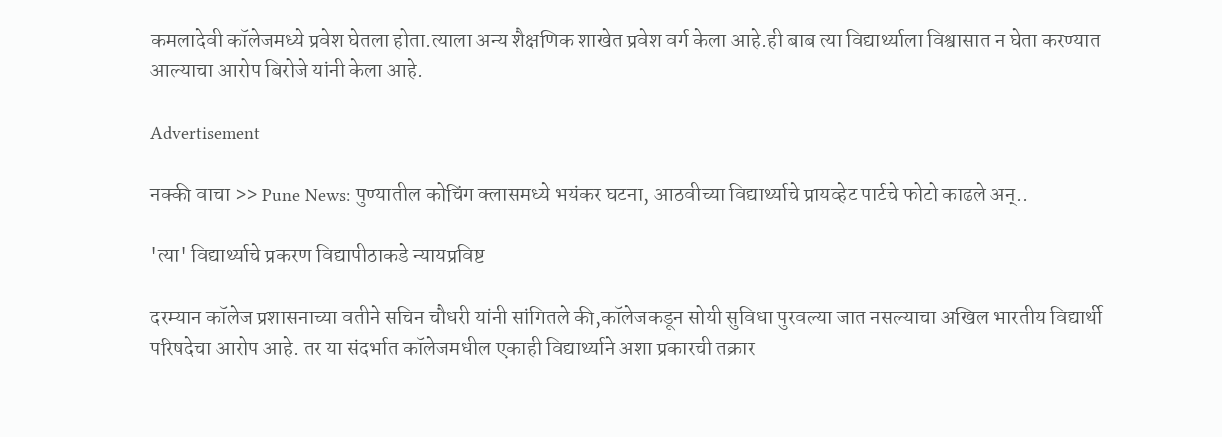कमलादेवी कॉलेजमध्ये प्रवेश घेतला होता.त्याला अन्य शैक्षणिक शाखेत प्रवेश वर्ग केला आहे.ही बाब त्या विद्यार्थ्याला विश्वासात न घेता करण्यात आल्याचा आरोप बिरोजे यांनी केला आहे.

Advertisement

नक्की वाचा >> Pune News: पुण्यातील कोचिंग क्लासमध्ये भयंकर घटना, आठवीच्या विद्यार्थ्याचे प्रायव्हेट पार्टचे फोटो काढले अन्..

'त्या' विद्यार्थ्याचे प्रकरण विद्यापीठाकडे न्यायप्रविष्ट

दरम्यान कॉलेज प्रशासनाच्या वतीने सचिन चौधरी यांनी सांगितले की,कॉलेजकडून सोयी सुविधा पुरवल्या जात नसल्याचा अखिल भारतीय विद्यार्थी परिषदेचा आरोप आहे. तर या संदर्भात कॉलेजमधील एकाही विद्यार्थ्याने अशा प्रकारची तक्रार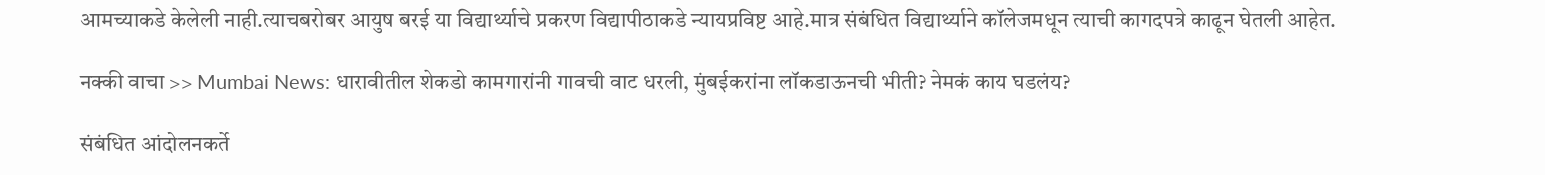आमच्याकडे केलेली नाही.त्याचबरोबर आयुष बरई या विद्यार्थ्याचे प्रकरण विद्यापीठाकडे न्यायप्रविष्ट आहे.मात्र संबंधित विद्यार्थ्याने कॉलेजमधून त्याची कागदपत्रे काढून घेतली आहेत.

नक्की वाचा >> Mumbai News: धारावीतील शेकडो कामगारांनी गावची वाट धरली, मुंबईकरांना लॉकडाऊनची भीती? नेमकं काय घडलंय?

संबंधित आंदोलनकर्ते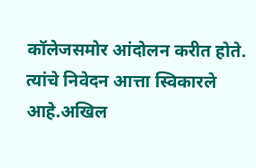कॉलेजसमोर आंदोलन करीत होते. त्यांचे निवेदन आत्ता स्विकारले आहे.अखिल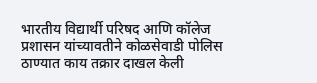भारतीय विद्यार्थी परिषद आणि कॉलेज प्रशासन यांच्यावतीने कोळसेवाडी पोलिस ठाण्यात काय तक्रार दाखल केली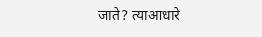जाते? त्याआधारे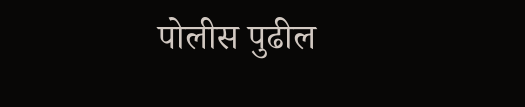पोलीस पुढील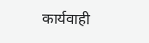कार्यवाही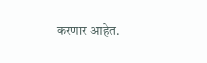करणार आहेत.